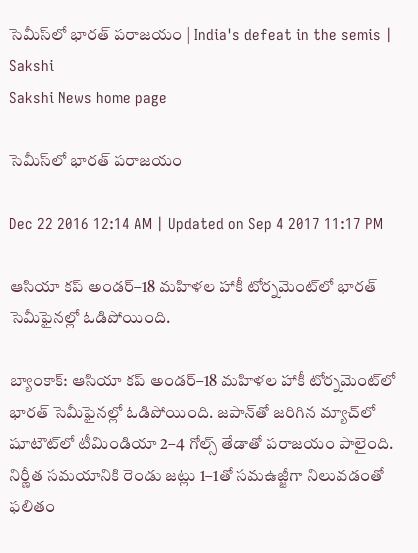సెమీస్‌లో భారత్‌ పరాజయం | India's defeat in the semis | Sakshi
Sakshi News home page

సెమీస్‌లో భారత్‌ పరాజయం

Dec 22 2016 12:14 AM | Updated on Sep 4 2017 11:17 PM

ఆసియా కప్‌ అండర్‌–18 మహిళల హాకీ టోర్నమెంట్‌లో భారత్‌ సెమీఫైనల్లో ఓడిపోయింది.

బ్యాంకాక్‌: ఆసియా కప్‌ అండర్‌–18 మహిళల హాకీ టోర్నమెంట్‌లో భారత్‌ సెమీఫైనల్లో ఓడిపోయింది. జపాన్‌తో జరిగిన మ్యాచ్‌లో షూటౌట్‌లో టీమిండియా 2–4 గోల్స్‌ తేడాతో పరాజయం పాలైంది. నిర్ణీత సమయానికి రెండు జట్లు 1–1తో సమఉజ్జీగా నిలువడంతో ఫలితం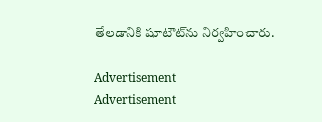తేలడానికి షూటౌట్‌ను నిర్వహించారు.

Advertisement
Advertisement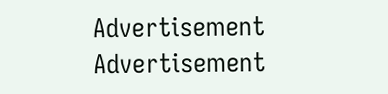Advertisement
Advertisement